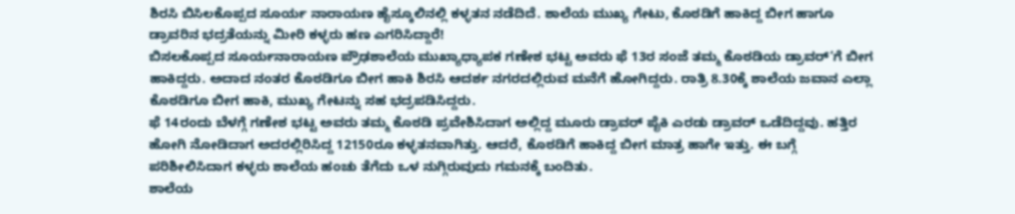ಶಿರಸಿ ಬಿಸಿಲಕೊಪ್ಪದ ಸೂರ್ಯ ನಾರಾಯಣ ಹೈಸ್ಕೂಲಿನಲ್ಲಿ ಕಳ್ಳತನ ನಡೆದಿದೆ. ಶಾಲೆಯ ಮುಖ್ಯ ಗೇಟು, ಕೊಠಡಿಗೆ ಹಾಕಿದ್ದ ಬೀಗ ಹಾಗೂ ಡ್ರಾವರಿನ ಭದ್ರತೆಯನ್ನು ಮೀರಿ ಕಳ್ಳರು ಹಣ ಎಗರಿಸಿದ್ದಾರೆ!
ಬಿಸಲಕೊಪ್ಪದ ಸೂರ್ಯನಾರಾಯಣ ಪ್ರೌಢಶಾಲೆಯ ಮುಖ್ಯಾಧ್ಯಾಪಕ ಗಣೇಶ ಭಟ್ಟ ಅವರು ಫೆ 13ರ ಸಂಜೆ ತಮ್ಮ ಕೊಠಡಿಯ ಡ್ರಾವರ್’ಗೆ ಬೀಗ ಹಾಕಿದ್ದರು. ಅದಾದ ನಂತರ ಕೊಠಡಿಗೂ ಬೀಗ ಹಾಕಿ ಶಿರಸಿ ಆದರ್ಶ ನಗರದಲ್ಲಿರುವ ಮನೆಗೆ ಹೋಗಿದ್ದರು. ರಾತ್ರಿ 8.30ಕ್ಕೆ ಶಾಲೆಯ ಜವಾನ ಎಲ್ಲಾ ಕೊಠಡಿಗೂ ಬೀಗ ಹಾಕಿ, ಮುಖ್ಯ ಗೇಟನ್ನು ಸಹ ಭದ್ರಪಡಿಸಿದ್ದರು.
ಫೆ 14ರಂದು ಬೆಳಗ್ಗೆ ಗಣೇಶ ಭಟ್ಟ ಅವರು ತಮ್ಮ ಕೊಠಡಿ ಪ್ರವೇಶಿಸಿದಾಗ ಅಲ್ಲಿದ್ದ ಮೂರು ಡ್ರಾವರ್ ಪೈಕಿ ಎರಡು ಡ್ರಾವರ್ ಒಡೆದಿದ್ದವು. ಹತ್ತಿರ ಹೋಗಿ ನೋಡಿದಾಗ ಅದರಲ್ಲಿರಿಸಿದ್ದ 12150ರೂ ಕಳ್ಳತನವಾಗಿತ್ತು. ಆದರೆ, ಕೊಠಡಿಗೆ ಹಾಕಿದ್ದ ಬೀಗ ಮಾತ್ರ ಹಾಗೇ ಇತ್ತು. ಈ ಬಗ್ಗೆ ಪರಿಶೀಲಿಸಿದಾಗ ಕಳ್ಳರು ಶಾಲೆಯ ಹಂಚು ತೆಗೆದು ಒಳ ನುಗ್ಗಿರುವುದು ಗಮನಕ್ಕೆ ಬಂದಿತು.
ಶಾಲೆಯ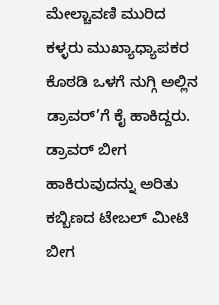ಮೇಲ್ಚಾವಣಿ ಮುರಿದ ಕಳ್ಳರು ಮುಖ್ಯಾಧ್ಯಾಪಕರ ಕೊಠಡಿ ಒಳಗೆ ನುಗ್ಗಿ ಅಲ್ಲಿನ ಡ್ರಾವರ್’ಗೆ ಕೈ ಹಾಕಿದ್ದರು. ಡ್ರಾವರ್ ಬೀಗ ಹಾಕಿರುವುದನ್ನು ಅರಿತು ಕಬ್ಬಿಣದ ಟೇಬಲ್ ಮೀಟಿ ಬೀಗ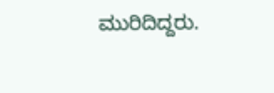ಮುರಿದಿದ್ದರು.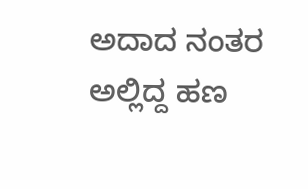ಅದಾದ ನಂತರ ಅಲ್ಲಿದ್ದ ಹಣ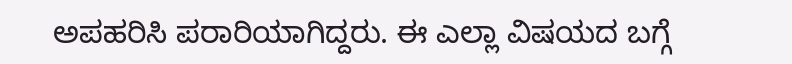ಅಪಹರಿಸಿ ಪರಾರಿಯಾಗಿದ್ದರು. ಈ ಎಲ್ಲಾ ವಿಷಯದ ಬಗ್ಗೆ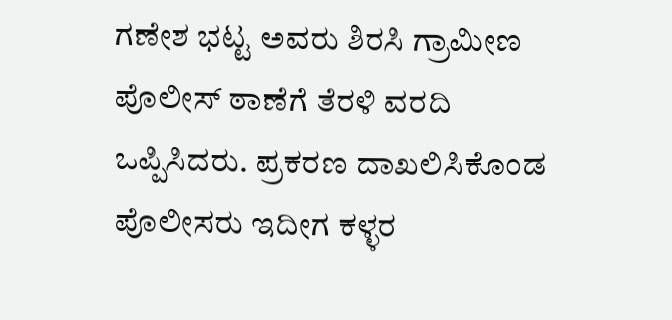ಗಣೇಶ ಭಟ್ಟ ಅವರು ಶಿರಸಿ ಗ್ರಾಮೀಣ ಪೊಲೀಸ್ ಠಾಣೆಗೆ ತೆರಳಿ ವರದಿ ಒಪ್ಪಿಸಿದರು. ಪ್ರಕರಣ ದಾಖಲಿಸಿಕೊಂಡ ಪೊಲೀಸರು ಇದೀಗ ಕಳ್ಳರ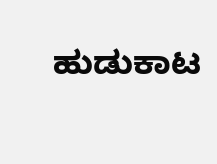ಹುಡುಕಾಟ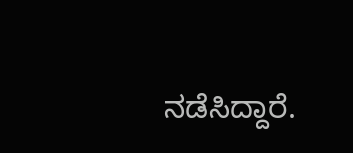ನಡೆಸಿದ್ದಾರೆ.